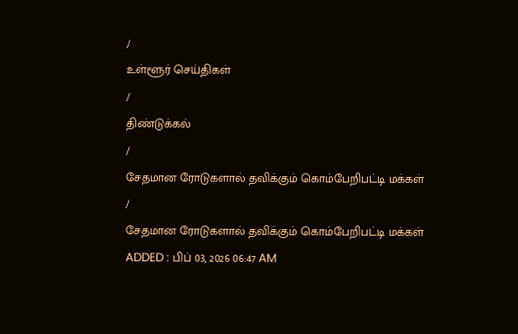/
உள்ளூர் செய்திகள்
/
திண்டுக்கல்
/
சேதமான ரோடுகளால் தவிக்கும் கொம்பேறிபட்டி மக்கள்
/
சேதமான ரோடுகளால் தவிக்கும் கொம்பேறிபட்டி மக்கள்
ADDED : பிப் 03, 2026 06:47 AM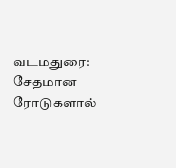வடமதுரை: சேதமான ரோடுகளால்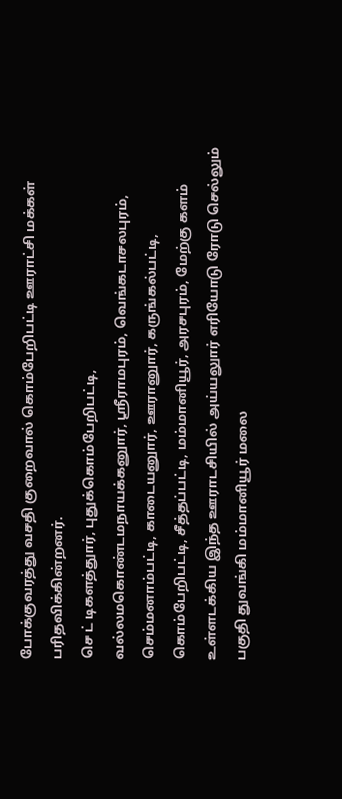போக்குவரத்து வசதி குறைவால் கொம்பேறிபட்டி ஊராட்சி மக்கள் பரிதவிக்கின்றனர்.
செ ட் டிகளத்துார், புதுக்கொம்பேறிபட்டி, வல்லமகொண்டமநாயக்கனுார், ஸ்ரீராமபுரம், வெங்கடாசலபுரம், செம்மனாம்பட்டி, காடையனுார், ஊரானுார், கருங்கல்பட்டி, கொம்பேறிபட்டி, சீத்தப்பட்டி, மம்மானியூர், அரசபுரம், மேற்கு களம் உள்ளடக்கிய இந்த ஊராடசியில் அய்யலுார் எரியோடு ரோடு செல்லும் பகுதி துவங்கி மம்மானியூர் மலை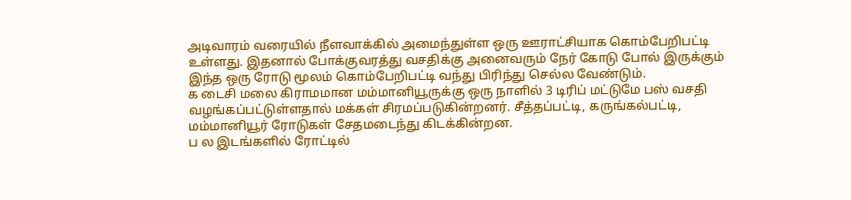அடிவாரம் வரையில் நீளவாக்கில் அமைந்துள்ள ஒரு ஊராட்சியாக கொம்பேறிபட்டி உள்ளது. இதனால் போக்குவரத்து வசதிக்கு அனைவரும் நேர் கோடு போல் இருக்கும் இந்த ஒரு ரோடு மூலம் கொம்பேறிபட்டி வந்து பிரிந்து செல்ல வேண்டும்.
க டைசி மலை கிராமமான மம்மானியூருக்கு ஒரு நாளில் 3 டிரிப் மட்டுமே பஸ் வசதி வழங்கப்பட்டுள்ளதால் மக்கள் சிரமப்படுகின்றனர். சீத்தப்பட்டி, கருங்கல்பட்டி, மம்மானியூர் ரோடுகள் சேதமடைந்து கிடக்கின்றன.
ப ல இடங்களில் ரோட்டில்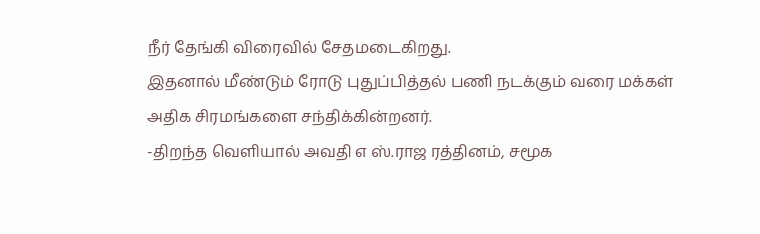நீர் தேங்கி விரைவில் சேதமடைகிறது.
இதனால் மீண்டும் ரோடு புதுப்பித்தல் பணி நடக்கும் வரை மக்கள் அதிக சிரமங்களை சந்திக்கின்றனர்.
-திறந்த வெளியால் அவதி எ ஸ்.ராஜ ரத்தினம், சமூக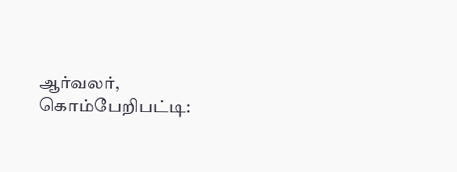ஆர்வலர், கொம்பேறிபட்டி: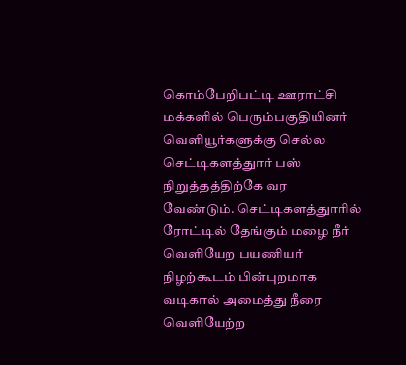கொம்பேறிபட்டி ஊராட்சி மக்களில் பெரும்பகுதியினர் வெளியூர்களுக்கு செல்ல செட்டிகளத்துார் பஸ் நிறுத்தத்திற்கே வர வேண்டும். செட்டிகளத்துாரில் ரோட்டில் தேங்கும் மழை நீர் வெளியேற பயணியர் நிழற்கூடம் பின்புறமாக வடிகால் அமைத்து நீரை வெளியேற்ற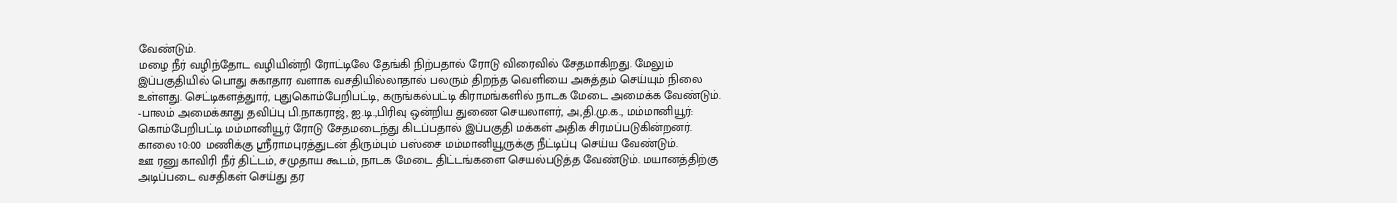வேண்டும்.
மழை நீர் வழிந்தோட வழியின்றி ரோட்டிலே தேங்கி நிற்பதால் ரோடு விரைவில் சேதமாகிறது. மேலும் இப்பகுதியில் பொது சுகாதார வளாக வசதியில்லாதால் பலரும் திறந்த வெளியை அசுத்தம் செய்யும் நிலை உள்ளது. செட்டிகளத்துார், புதுகொம்பேறிபட்டி, கருங்கல்பட்டி கிராமங்களில் நாடக மேடை அமைக்க வேண்டும்.
-பாலம் அமைக்காது தவிப்பு பி.நாகராஜ், ஐ.டி.,பிரிவு ஒன்றிய துணை செயலாளர், அ,தி.மு.க., மம்மானியூர்: கொம்பேறிபட்டி மம்மானியூர் ரோடு சேதமடைந்து கிடப்பதால் இப்பகுதி மக்கள் அதிக சிரமப்படுகின்றனர். காலை 10:00 மணிக்கு ஸ்ரீராமபுரத்துடன் திரும்பும் பஸ்சை மம்மானியூருக்கு நீட்டிப்பு செய்ய வேண்டும்.
ஊ ரனு காவிரி நீர் திட்டம், சமுதாய கூடம், நாடக மேடை திட்டங்களை செயல்படுத்த வேண்டும். மயானத்திற்கு அடிப்படை வசதிகள் செய்து தர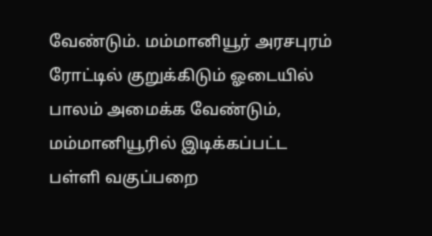வேண்டும். மம்மானியூர் அரசபுரம் ரோட்டில் குறுக்கிடும் ஓடையில் பாலம் அமைக்க வேண்டும், மம்மானியூரில் இடிக்கப்பட்ட பள்ளி வகுப்பறை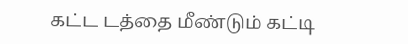கட்ட டத்தை மீண்டும் கட்டி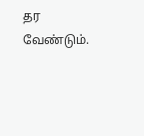தர வேண்டும்.